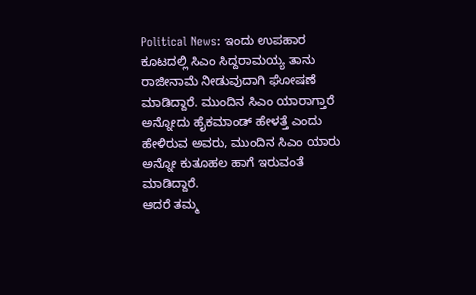Political News: ಇಂದು ಉಪಹಾರ ಕೂಟದಲ್ಲಿ ಸಿಎಂ ಸಿದ್ದರಾಮಯ್ಯ ತಾನು ರಾಜೀನಾಮೆ ನೀಡುವುದಾಗಿ ಘೋಷಣೆ ಮಾಡಿದ್ದಾರೆ. ಮುಂದಿನ ಸಿಎಂ ಯಾರಾಗ್ತಾರೆ ಅನ್ನೋದು ಹೈಕಮಾಂಡ್ ಹೇಳತ್ತೆ ಎಂದು ಹೇಳಿರುವ ಅವರು, ಮುಂದಿನ ಸಿಎಂ ಯಾರು ಅನ್ನೋ ಕುತೂಹಲ ಹಾಗೆ ಇರುವಂತೆ ಮಾಡಿದ್ದಾರೆ.
ಆದರೆ ತಮ್ಮ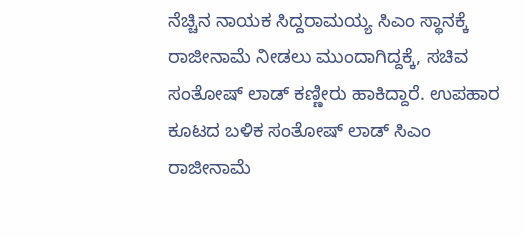ನೆಚ್ಚಿನ ನಾಯಕ ಸಿದ್ದರಾಮಯ್ಯ ಸಿಎಂ ಸ್ಥಾನಕ್ಕೆ ರಾಜೀನಾಮೆ ನೀಡಲು ಮುಂದಾಗಿದ್ದಕ್ಕೆ, ಸಚಿವ ಸಂತೋಷ್ ಲಾಡ್ ಕಣ್ಣೀರು ಹಾಕಿದ್ದಾರೆ. ಉಪಹಾರ ಕೂಟದ ಬಳಿಕ ಸಂತೋಷ್ ಲಾಡ್ ಸಿಎಂ ರಾಜೀನಾಮೆ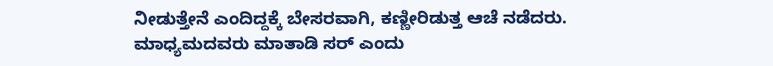ನೀಡುತ್ತೇನೆ ಎಂದಿದ್ದಕ್ಕೆ ಬೇಸರವಾಗಿ, ಕಣ್ಣೀರಿಡುತ್ತ ಆಚೆ ನಡೆದರು.
ಮಾಧ್ಯಮದವರು ಮಾತಾಡಿ ಸರ್ ಎಂದು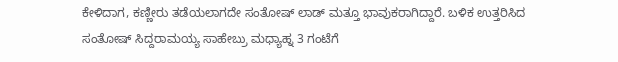ಕೇಳಿದಾಗ, ಕಣ್ಣೀರು ತಡೆಯಲಾಗದೇ ಸಂತೋಷ್ ಲಾಡ್ ಮತ್ತೂ ಭಾವುಕರಾಗಿದ್ದಾರೆ. ಬಳಿಕ ಉತ್ತರಿಸಿದ ಸಂತೋಷ್ ಸಿದ್ದರಾಮಯ್ಯ ಸಾಹೇಬ್ರು ಮಧ್ಯಾಹ್ನ 3 ಗಂಟೆಗೆ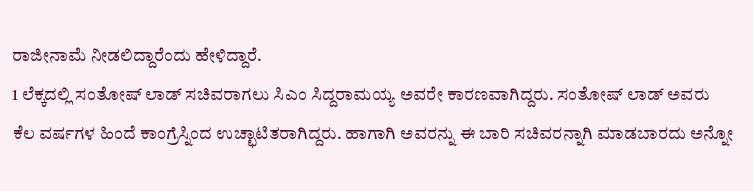ರಾಜೀನಾಮೆ ನೀಡಲಿದ್ದಾರೆಂದು ಹೇಳಿದ್ದಾರೆ.
1 ಲೆಕ್ಕದಲ್ಲಿ ಸಂತೋಷ್ ಲಾಡ್ ಸಚಿವರಾಗಲು ಸಿಎಂ ಸಿದ್ದರಾಮಯ್ಯ ಅವರೇ ಕಾರಣವಾಗಿದ್ದರು. ಸಂತೋಷ್ ಲಾಡ್ ಅವರು ಕೆಲ ವರ್ಷಗಳ ಹಿಂದೆ ಕಾಂಗ್ರೆಸ್ನಿಂದ ಉಚ್ಛಾಟಿತರಾಗಿದ್ದರು. ಹಾಗಾಗಿ ಅವರನ್ನು ಈ ಬಾರಿ ಸಚಿವರನ್ನಾಗಿ ಮಾಡಬಾರದು ಅನ್ನೋ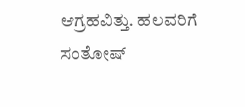ಆಗ್ರಹವಿತ್ತು. ಹಲವರಿಗೆ ಸಂತೋಷ್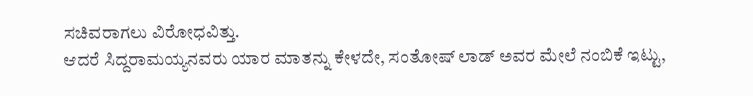ಸಚಿವರಾಗಲು ವಿರೋಧವಿತ್ತು.
ಆದರೆ ಸಿದ್ದರಾಮಯ್ಯನವರು ಯಾರ ಮಾತನ್ನು ಕೇಳದೇ, ಸಂತೋಷ್ ಲಾಡ್ ಅವರ ಮೇಲೆ ನಂಬಿಕೆ ಇಟ್ಟು,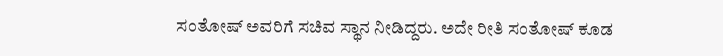ಸಂತೋಷ್ ಅವರಿಗೆ ಸಚಿವ ಸ್ಥಾನ ನೀಡಿದ್ದರು. ಅದೇ ರೀತಿ ಸಂತೋಷ್ ಕೂಡ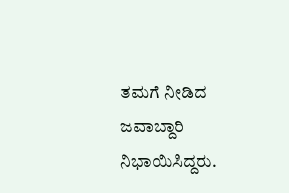ತಮಗೆ ನೀಡಿದ ಜವಾಬ್ದಾರಿ ನಿಭಾಯಿಸಿದ್ದರು.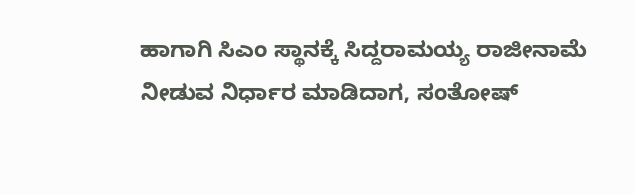ಹಾಗಾಗಿ ಸಿಎಂ ಸ್ಥಾನಕ್ಕೆ ಸಿದ್ದರಾಮಯ್ಯ ರಾಜೀನಾಮೆ ನೀಡುವ ನಿರ್ಧಾರ ಮಾಡಿದಾಗ, ಸಂತೋಷ್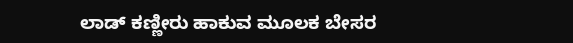ಲಾಡ್ ಕಣ್ಣೀರು ಹಾಕುವ ಮೂಲಕ ಬೇಸರ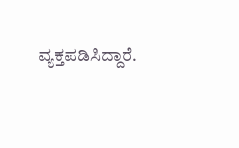ವ್ಯಕ್ತಪಡಿಸಿದ್ದಾರೆ.